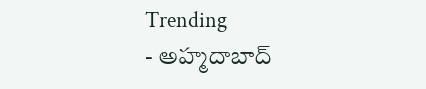Trending
- అహ్మదాబాద్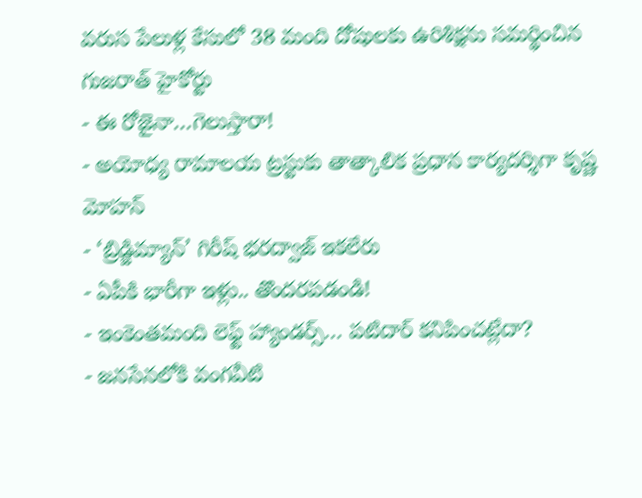వరుస పేలుళ్ల కేసులో 38 మంది దోషులకు ఉరిశిక్షను సమర్థించిన గుజరాత్ హైకోర్టు
- ఈ రోజైనా…గెలుస్తారా!
- అయోధ్య రామాలయ ట్రస్టుకు తాత్కాలిక ప్రధాన కార్యదర్శిగా కృష్ణ మోహన్
- ‘బ్రిడ్జిమ్యాన్’ గిరీష్ భరద్వాజ్ ఇకలేరు
- ఏపీకి భారీగా ఇళ్లు.. తొందరపడండి!
- ఇంకెంతమంది లెఫ్ట్ హ్యాండర్స్… పటిదార్ కనిపించట్లేదా?
- జనసేనలోకి వంగవీటి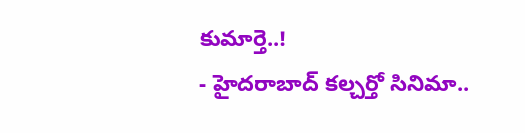కుమార్తె..!
- హైదరాబాద్ కల్చర్తో సినిమా..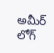అమీర్ లోగ్